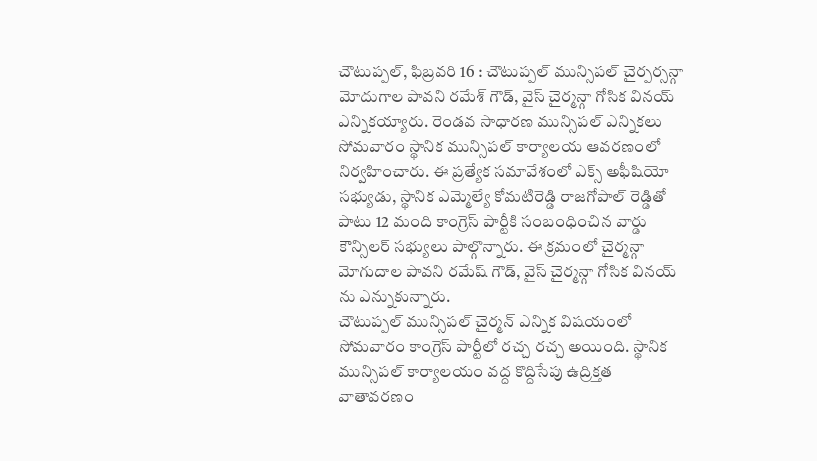చౌటుప్పల్, ఫిబ్రవరి 16 : చౌటుప్పల్ మున్సిపల్ చైర్పర్సన్గా మోదుగాల పావని రమేశ్ గౌడ్, వైస్ చైర్మన్గా గోసిక వినయ్ ఎన్నికయ్యారు. రెండవ సాధారణ మున్సిపల్ ఎన్నికలు సోమవారం స్థానిక మున్సిపల్ కార్యాలయ ఆవరణంలో నిర్వహించారు. ఈ ప్రత్యేక సమావేశంలో ఎక్స్ అఫీషియో సభ్యుడు, స్థానిక ఎమ్మెల్యే కోమటిరెడ్డి రాజగోపాల్ రెడ్డితో పాటు 12 మంది కాంగ్రెస్ పార్టీకి సంబంధించిన వార్డు కౌన్సిలర్ సభ్యులు పాల్గొన్నారు. ఈ క్రమంలో చైర్మన్గా మోగుదాల పావని రమేష్ గౌడ్, వైస్ చైర్మన్గా గోసిక వినయ్ ను ఎన్నుకున్నారు.
చౌటుప్పల్ మున్సిపల్ చైర్మన్ ఎన్నిక విషయంలో సోమవారం కాంగ్రెస్ పార్టీలో రచ్చ రచ్చ అయింది. స్థానిక మున్సిపల్ కార్యాలయం వద్ద కొద్దిసేపు ఉద్రిక్తత వాతావరణం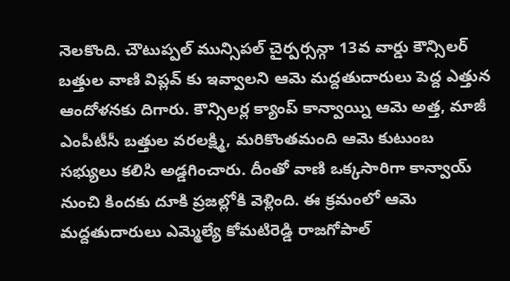నెలకొంది. చౌటుప్పల్ మున్సిపల్ చైర్పర్సన్గా 13వ వార్డు కౌన్సిలర్ బత్తుల వాణి విప్లవ్ కు ఇవ్వాలని ఆమె మద్దతుదారులు పెద్ద ఎత్తున ఆందోళనకు దిగారు. కౌన్సిలర్ల క్యాంప్ కాన్వాయ్ని ఆమె అత్త, మాజీ ఎంపీటీసీ బత్తుల వరలక్ష్మి, మరికొంతమంది ఆమె కుటుంబ సభ్యులు కలిసి అడ్డగించారు. దీంతో వాణి ఒక్కసారిగా కాన్వాయ్ నుంచి కిందకు దూకి ప్రజల్లోకి వెళ్లింది. ఈ క్రమంలో ఆమె మద్దతుదారులు ఎమ్మెల్యే కోమటిరెడ్డి రాజగోపాల్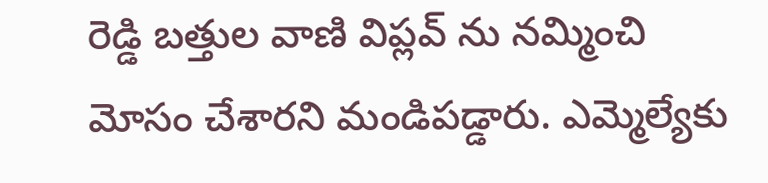రెడ్డి బత్తుల వాణి విప్లవ్ ను నమ్మించి మోసం చేశారని మండిపడ్డారు. ఎమ్మెల్యేకు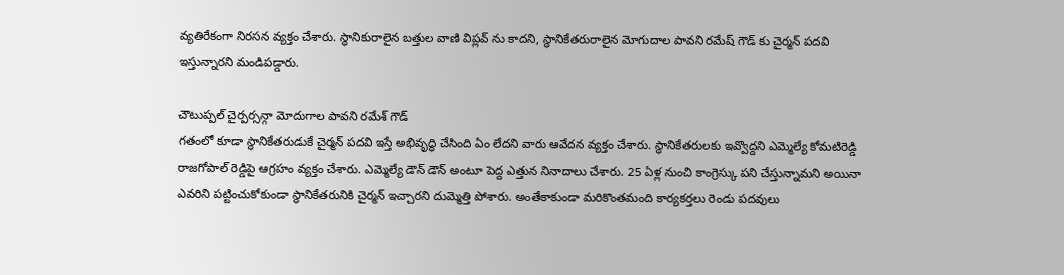వ్యతిరేకంగా నిరసన వ్యక్తం చేశారు. స్థానికురాలైన బత్తుల వాణి విప్లవ్ ను కాదని, స్థానికేతరురాలైన మోగుదాల పావని రమేష్ గౌడ్ కు చైర్మన్ పదవి ఇస్తున్నారని మండిపడ్డారు.

చౌటుప్పల్ చైర్పర్సన్గా మోదుగాల పావని రమేశ్ గౌడ్
గతంలో కూడా స్థానికేతరుడుకే చైర్మన్ పదవి ఇస్తే అభివృద్ధి చేసింది ఏం లేదని వారు ఆవేదన వ్యక్తం చేశారు. స్థానికేతరులకు ఇవ్వొద్దని ఎమ్మెల్యే కోమటిరెడ్డి రాజగోపాల్ రెడ్డిపై ఆగ్రహం వ్యక్తం చేశారు. ఎమ్మెల్యే డౌన్ డౌన్ అంటూ పెద్ద ఎత్తున నినాదాలు చేశారు. 25 ఏళ్ల నుంచి కాంగ్రెస్కు పని చేస్తున్నామని అయినా ఎవరిని పట్టించుకోకుండా స్థానికేతరునికి చైర్మన్ ఇచ్చారని దుమ్మెత్తి పోశారు. అంతేకాకుండా మరికొంతమంది కార్యకర్తలు రెండు పదవులు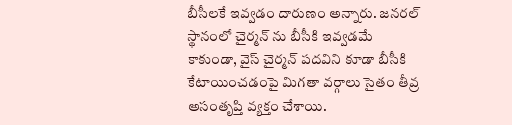బీసీలకే ఇవ్వడం దారుణం అన్నారు. జనరల్ స్థానంలో చైర్మన్ ను బీసీకి ఇవ్వడమే కాకుండా, వైస్ చైర్మన్ పదవిని కూడా బీసీకి కేటాయించడంపై మిగతా వర్గాలు సైతం తీవ్ర అసంతృప్తి వ్యక్తం చేశాయి.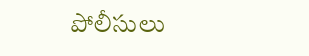పోలీసులు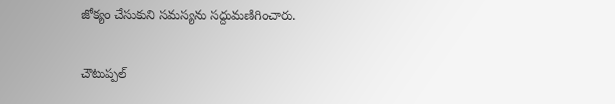జోక్యం చేసుకుని సమస్యను సద్దుమణిగించారు.

చౌటుప్పల్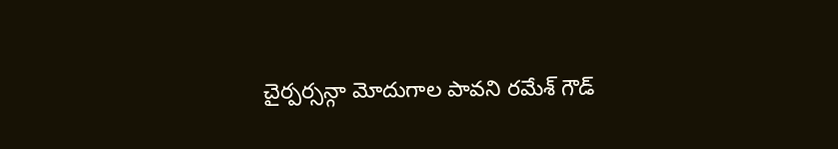చైర్పర్సన్గా మోదుగాల పావని రమేశ్ గౌడ్